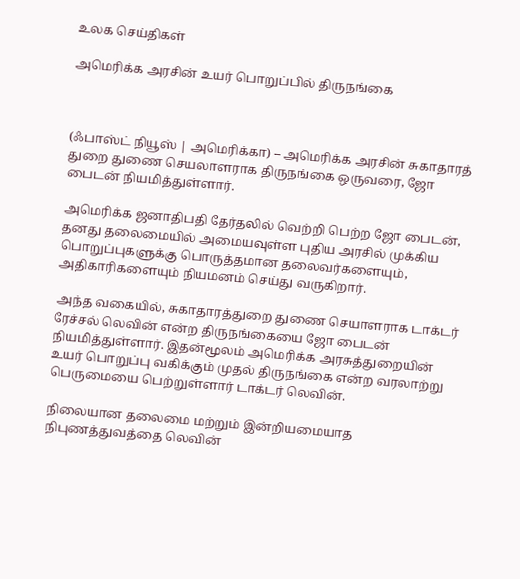உலக செய்திகள்

அமெரிக்க அரசின் உயர் பொறுப்பில் திருநங்கை



(ஃபாஸ்ட் நியூஸ் | அமெரிக்கா) – அமெரிக்க அரசின் சுகாதாரத் துறை துணை செயலாளராக திருநங்கை ஒருவரை, ஜோ பைடன் நியமித்துள்ளார்.

அமெரிக்க ஜனாதிபதி தேர்தலில் வெற்றி பெற்ற ஜோ பைடன், தனது தலைமையில் அமையவுள்ள புதிய அரசில் முக்கிய பொறுப்புகளுக்கு பொருத்தமான தலைவர்களையும், அதிகாரிகளையும் நியமனம் செய்து வருகிறார்.

அந்த வகையில், சுகாதாரத்துறை துணை செயாளராக டாக்டர் ரேச்சல் லெவின் என்ற திருநங்கையை ஜோ பைடன் நியமித்துள்ளார். இதன்மூலம் அமெரிக்க அரசுத்துறையின் உயர் பொறுப்பு வகிக்கும் முதல் திருநங்கை என்ற வரலாற்று பெருமையை பெற்றுள்ளார் டாக்டர் லெவின்.

நிலையான தலைமை மற்றும் இன்றியமையாத நிபுணத்துவத்தை லெவின்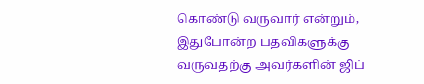கொண்டு வருவார் என்றும், இதுபோன்ற பதவிகளுக்கு வருவதற்கு அவர்களின் ஜிப்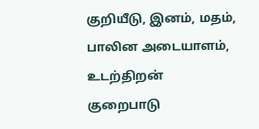குறியீடு, இனம், மதம், பாலின அடையாளம், உடற்திறன் குறைபாடு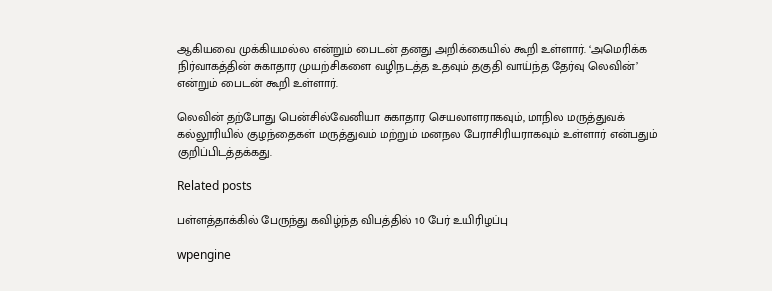ஆகியவை முக்கியமல்ல என்றும் பைடன் தனது அறிக்கையில் கூறி உள்ளார். ‘அமெரிக்க நிர்வாகத்தின் சுகாதார முயற்சிகளை வழிநடத்த உதவும் தகுதி வாய்ந்த தேர்வு லெவின்’ என்றும் பைடன் கூறி உள்ளார்.

லெவின் தற்போது பென்சில்வேனியா சுகாதார செயலாளராகவும், மாநில மருத்துவக் கல்லூரியில் குழந்தைகள் மருத்துவம் மற்றும் மனநல பேராசிரியராகவும் உள்ளார் என்பதும் குறிப்பிடத்தக்கது.

Related posts

பள்ளத்தாக்கில் பேருந்து கவிழ்ந்த விபத்தில் 10 பேர் உயிரிழப்பு

wpengine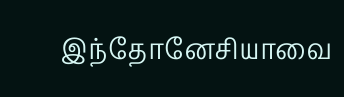இந்தோனேசியாவை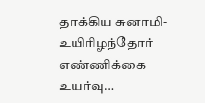தாக்கிய சுனாமி- உயிரிழந்தோர் எண்ணிக்கை உயர்வு…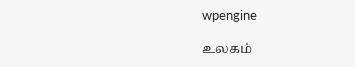wpengine

உலகம்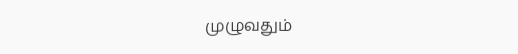முழுவதும்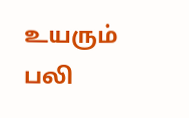உயரும் பலி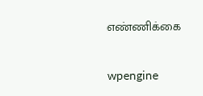எண்ணிக்கை

wpengine